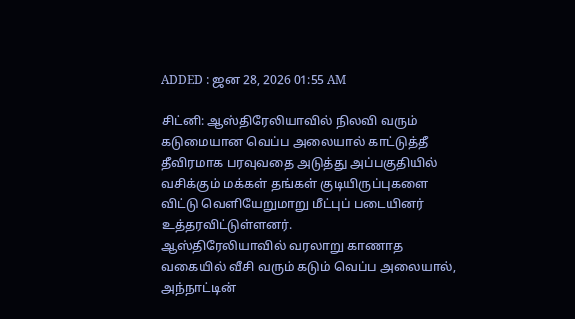ADDED : ஜன 28, 2026 01:55 AM

சிட்னி: ஆஸ்திரேலியாவில் நிலவி வரும் கடுமையான வெப்ப அலையால் காட்டுத்தீ தீவிரமாக பரவுவதை அடுத்து அப்பகுதியில் வசிக்கும் மக்கள் தங்கள் குடியிருப்புகளை விட்டு வெளியேறுமாறு மீட்புப் படையினர் உத்தரவிட்டுள்ளனர்.
ஆஸ்திரேலியாவில் வரலாறு காணாத வகையில் வீசி வரும் கடும் வெப்ப அலையால், அந்நாட்டின்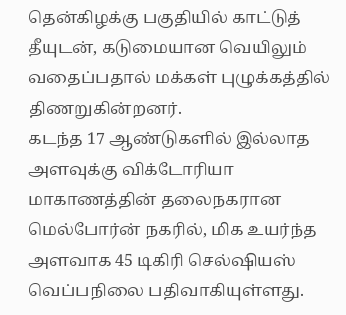தென்கிழக்கு பகுதியில் காட்டுத் தீயுடன், கடுமையான வெயிலும் வதைப்பதால் மக்கள் புழுக்கத்தில் திணறுகின்றனர்.
கடந்த 17 ஆண்டுகளில் இல்லாத அளவுக்கு விக்டோரியா மாகாணத்தின் தலைநகரான மெல்போர்ன் நகரில், மிக உயர்ந்த அளவாக 45 டிகிரி செல்ஷியஸ் வெப்பநிலை பதிவாகியுள்ளது.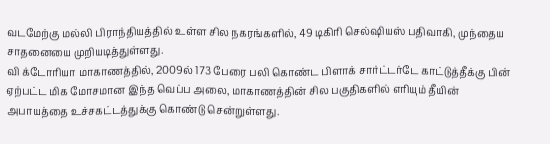வடமேற்கு மல்லி பிராந்தியத்தில் உள்ள சில நகரங்களில், 49 டிகிரி செல்ஷியஸ் பதிவாகி, முந்தைய சாதனையை முறியடித்துள்ளது.
வி க்டோரியா மாகாணத்தில், 2009ல் 173 பேரை பலி கொண்ட பிளாக் சார்ட்டர்டே காட்டுத்தீக்கு பின் ஏற்பட்ட மிக மோசமான இந்த வெப்ப அலை, மாகாணத்தின் சில பகுதிகளில் எரியும் தீயின் அபாயத்தை உச்சகட்டத்துக்கு கொண்டு சென்றுள்ளது.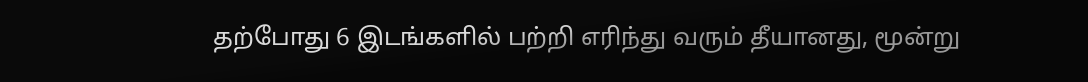தற்போது 6 இடங்களில் பற்றி எரிந்து வரும் தீயானது, மூன்று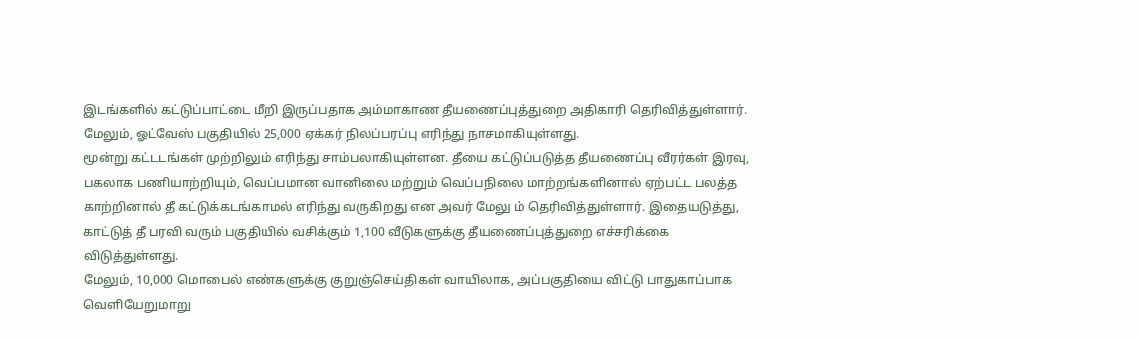இடங்களில் கட்டுப்பாட்டை மீறி இருப்பதாக அம்மாகாண தீயணைப்புத்துறை அதிகாரி தெரிவித்துள்ளார். மேலும், ஓட்வேஸ் பகுதியில் 25,000 ஏக்கர் நிலப்பரப்பு எரிந்து நாசமாகியுள்ளது.
மூன்று கட்டடங்கள் முற்றிலும் எரிந்து சாம்பலாகியுள்ளன. தீயை கட்டுப்படுத்த தீயணைப்பு வீரர்கள் இரவு, பகலாக பணியாற்றியும், வெப்பமான வானிலை மற்றும் வெப்பநிலை மாற்றங்களினால் ஏற்பட்ட பலத்த காற்றினால் தீ கட்டுக்கடங்காமல் எரிந்து வருகிறது என அவர் மேலு ம் தெரிவித்துள்ளார். இதையடுத்து, காட்டுத் தீ பரவி வரும் பகுதியில் வசிக்கும் 1,100 வீடுகளுக்கு தீயணைப்புத்துறை எச்சரிக்கை விடுத்துள்ளது.
மேலும், 10,000 மொபைல் எண்களுக்கு குறுஞ்செய்திகள் வாயிலாக, அப்பகுதியை விட்டு பாதுகாப்பாக வெளியேறுமாறு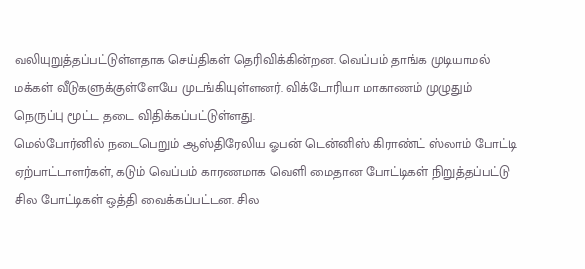வலியுறுத்தப்பட்டுள்ளதாக செய்திகள் தெரிவிக்கின்றன. வெப்பம் தாங்க முடியாமல் மக்கள் வீடுகளுக்குள்ளேயே முடங்கியுள்ளனர். விக்டோரியா மாகாணம் முழுதும் நெருப்பு மூட்ட தடை விதிக்கப்பட்டுள்ளது.
மெல்போர்னில் நடைபெறும் ஆஸ்திரேலிய ஓபன் டென்னிஸ் கிராண்ட் ஸ்லாம் போட்டி ஏற்பாட்டாளர்கள், கடும் வெப்பம் காரணமாக வெளி மைதான போட்டிகள் நிறுத்தப்பட்டு சில போட்டிகள் ஒத்தி வைக்கப்பட்டன. சில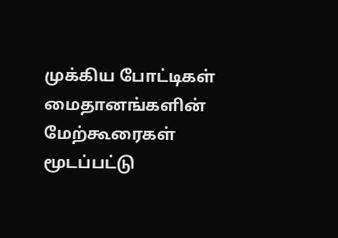முக்கிய போட்டிகள் மைதானங்களின் மேற்கூரைகள் மூடப்பட்டு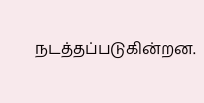நடத்தப்படுகின்றன.